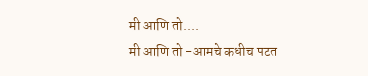मी आणि तो....
मी आणि तो -आमचे कधीच पटत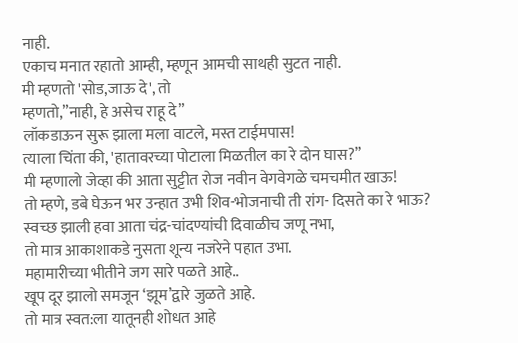नाही.
एकाच मनात रहातो आम्ही, म्हणून आमची साथही सुटत नाही.
मी म्हणतो 'सोड,जाऊ दे', तो
म्हणतो,”नाही, हे असेच राहू दे”
लॉकडाऊन सुरू झाला मला वाटले, मस्त टाईमपास!
त्याला चिंता की, 'हातावरच्या पोटाला मिळतील का रे दोन घास?”
मी म्हणालो जेव्हा की आता सुट्टीत रोज नवीन वेगवेगळे चमचमीत खाऊ!
तो म्हणे, डबे घेऊन भर उन्हात उभी शिव-भोजनाची ती रांग- दिसते का रे भाऊ?
स्वच्छ झाली हवा आता चंद्र-चांदण्यांची दिवाळीच जणू नभा,
तो मात्र आकाशाकडे नुसता शून्य नजरेने पहात उभा.
महामारीच्या भीतीने जग सारे पळते आहे..
खूप दूर झालो समजून ‘झूम’द्वारे जुळते आहे.
तो मात्र स्वत:ला यातूनही शोधत आहे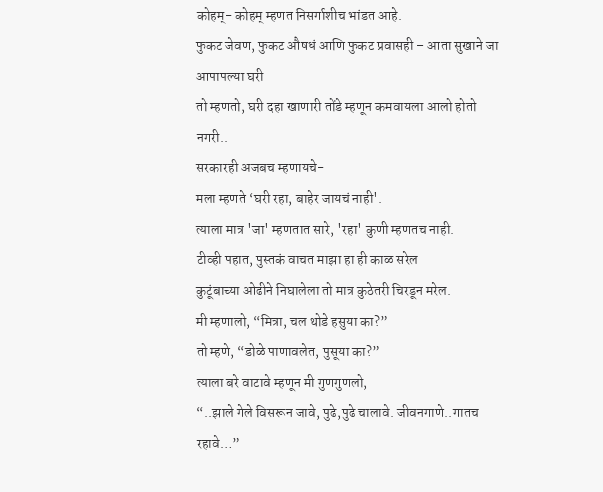कोहम्- कोहम् म्हणत निसर्गाशीच भांडत आहे.
फुकट जेवण, फुकट औषधं आणि फुकट प्रवासही – आता सुखाने जा आपापल्या घरी
तो म्हणतो, घरी दहा खाणारी तोंडे म्हणून कमवायला आलो होतो नगरी..
सरकारही अजबच म्हणायचे-
मला म्हणते ‘घरी रहा, बाहेर जायचं नाही'.
त्याला मात्र 'जा' म्हणतात सारे, 'रहा' कुणी म्हणतच नाही.
टीव्ही पहात, पुस्तकं वाचत माझा हा ही काळ सरेल
कुटूंबाच्या ओढीने निघालेला तो मात्र कुठेतरी चिरडून मरेल.
मी म्हणालो, “मित्रा, चल थोडे हसुया का?”
तो म्हणे, “डोळे पाणावलेत, पुसूया का?”
त्याला बरे वाटावे म्हणून मी गुणगुणलो,
“..झाले गेले विसरून जावे, पुढे,पुढे चालावे. जीवनगाणे..गातच रहावे…”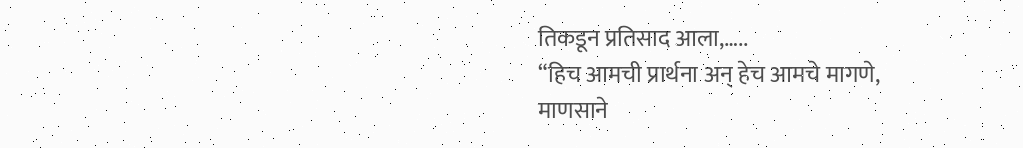तिकडून प्रतिसाद आला,…..
“हिच आमची प्रार्थना अन् हेच आमचे मागणे,
माणसाने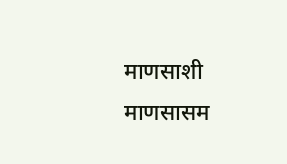माणसाशी माणसासम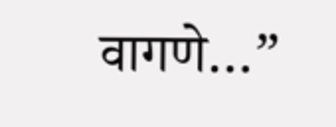वागणे…”